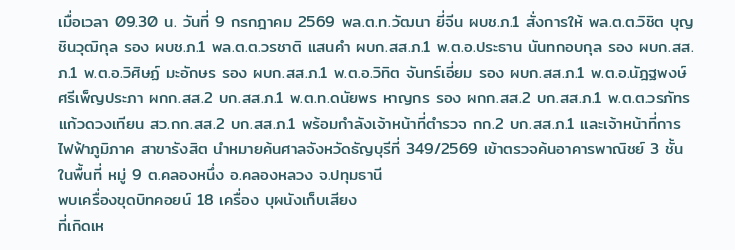เมื่อเวลา 09.30 น. วันที่ 9 กรกฎาคม 2569 พล.ต.ท.วัฒนา ยี่จีน ผบช.ภ.1 สั่งการให้ พล.ต.ต.วิชิต บุญชินวุฒิกุล รอง ผบช.ภ.1 พล.ต.ต.วรชาติ แสนคำ ผบก.สส.ภ.1 พ.ต.อ.ประธาน นันทกอบกุล รอง ผบก.สส.ภ.1 พ.ต.อ.วิศิษฏ์ มะอักษร รอง ผบก.สส.ภ.1 พ.ต.อ.วิทิต จันทร์เอี่ยม รอง ผบก.สส.ภ.1 พ.ต.อ.นัฎฐพงษ์ ศรีเพ็ญประภา ผกก.สส.2 บก.สส.ภ.1 พ.ต.ท.ดนัยพร หาญกร รอง ผกก.สส.2 บก.สส.ภ.1 พ.ต.ต.วรภัทร แก้วดวงเทียน สว.กก.สส.2 บก.สส.ภ.1 พร้อมกำลังเจ้าหน้าที่ตำรวจ กก.2 บก.สส.ภ.1 และเจ้าหน้าที่การไฟฟ้าภูมิภาค สาขารังสิต นำหมายค้นศาลจังหวัดธัญบุรีที่ 349/2569 เข้าตรวจค้นอาคารพาณิชย์ 3 ชั้น ในพื้นที่ หมู่ 9 ต.คลองหนึ่ง อ.คลองหลวง จ.ปทุมธานี
พบเครื่องขุดบิทคอยน์ 18 เครื่อง บุผนังเก็บเสียง
ที่เกิดเห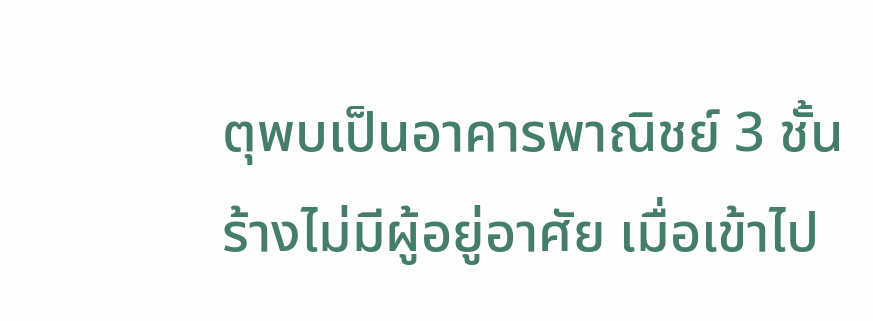ตุพบเป็นอาคารพาณิชย์ 3 ชั้น ร้างไม่มีผู้อยู่อาศัย เมื่อเข้าไป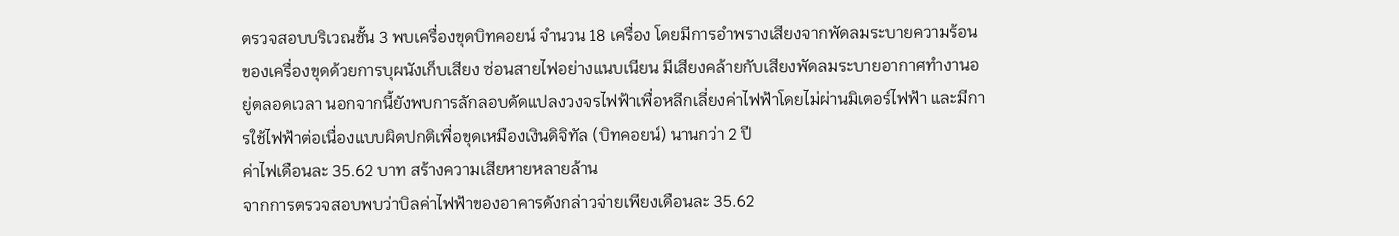ตรวจสอบบริเวณชั้น 3 พบเครื่องขุดบิทคอยน์ จำนวน 18 เครื่อง โดยมีการอำพรางเสียงจากพัดลมระบายความร้อนของเครื่องขุดด้วยการบุผนังเก็บเสียง ซ่อนสายไฟอย่างแนบเนียน มีเสียงคล้ายกับเสียงพัดลมระบายอากาศทำงานอยู่ตลอดเวลา นอกจากนี้ยังพบการลักลอบดัดแปลงวงจรไฟฟ้าเพื่อหลีกเลี่ยงค่าไฟฟ้าโดยไม่ผ่านมิเตอร์ไฟฟ้า และมีการใช้ไฟฟ้าต่อเนื่องแบบผิดปกติเพื่อขุดเหมืองเงินดิจิทัล (บิทคอยน์) นานกว่า 2 ปี
ค่าไฟเดือนละ 35.62 บาท สร้างความเสียหายหลายล้าน
จากการตรวจสอบพบว่าบิลค่าไฟฟ้าของอาคารดังกล่าวจ่ายเพียงเดือนละ 35.62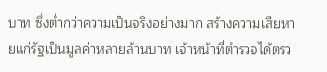บาท ซึ่งต่ำกว่าความเป็นจริงอย่างมาก สร้างความเสียหายแก่รัฐเป็นมูลค่าหลายล้านบาท เจ้าหน้าที่ตำรวจได้ตรว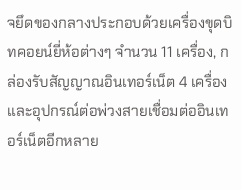จยึดของกลางประกอบด้วยเครื่องขุดบิทคอยน์ยี่ห้อต่างๆ จำนวน 11 เครื่อง, กล่องรับสัญญาณอินเทอร์เน็ต 4 เครื่อง และอุปกรณ์ต่อพ่วงสายเชื่อมต่ออินเทอร์เน็ตอีกหลาย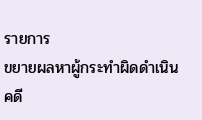รายการ
ขยายผลหาผู้กระทำผิดดำเนินคดี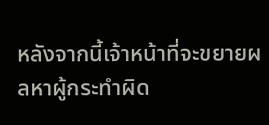หลังจากนี้เจ้าหน้าที่จะขยายผลหาผู้กระทำผิด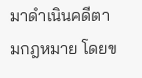มาดำเนินคดีตามกฎหมาย โดยข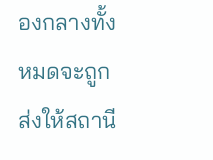องกลางทั้งหมดจะถูกส่งให้สถานี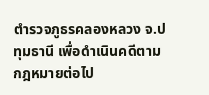ตำรวจภูธรคลองหลวง จ.ปทุมธานี เพื่อดำเนินคดีตามกฎหมายต่อไป